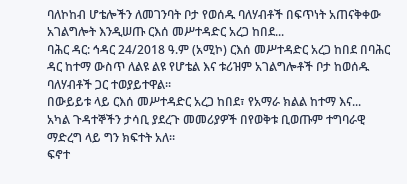ባለኮከብ ሆቴሎችን ለመገንባት ቦታ የወሰዱ ባለሃብቶች በፍጥነት አጠናቅቀው አገልግሎት እንዲሠጡ ርእሰ መሥተዳድር አረጋ ከበደ...
ባሕር ዳር: ኅዳር 24/2018 ዓ.ም (አሚኮ) ርእሰ መሥተዳድር አረጋ ከበደ በባሕር ዳር ከተማ ውስጥ ለልዩ ልዩ የሆቴል እና ቱሪዝም አገልግሎቶች ቦታ ከወሰዱ ባለሃብቶች ጋር ተወያይተዋል።
በውይይቱ ላይ ርእሰ መሥተዳድር አረጋ ከበደ፣ የአማራ ክልል ከተማ እና...
አካል ጉዳተኞችን ታሳቢ ያደረጉ መመሪያዎች በየወቅቱ ቢወጡም ተግባራዊ ማድረግ ላይ ግን ክፍተት አለ።
ፍኖተ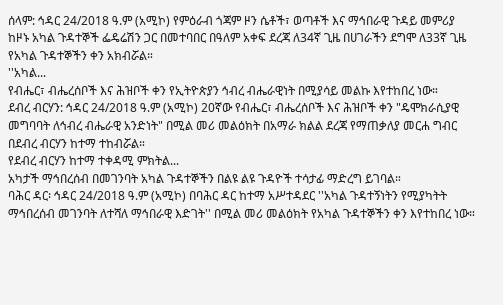ሰላም: ኅዳር 24/2018 ዓ.ም (አሚኮ) የምዕራብ ጎጃም ዞን ሴቶች፣ ወጣቶች እና ማኅበራዊ ጉዳይ መምሪያ ከዞኑ አካል ጉዳተኞች ፌዴሬሽን ጋር በመተባበር በዓለም አቀፍ ደረጃ ለ34ኛ ጊዜ በሀገራችን ደግሞ ለ33ኛ ጊዜ የአካል ጉዳተኞችን ቀን አክብሯል።
''አካል...
የብሔር፣ ብሔረሰቦች እና ሕዝቦች ቀን የኢትዮጵያን ኅብረ ብሔራዊነት በሚያሳይ መልኩ እየተከበረ ነው።
ደብረ ብርሃን: ኅዳር 24/2018 ዓ.ም (አሚኮ) 20ኛው የብሔር፣ ብሔረሰቦች እና ሕዝቦች ቀን "ዴሞክራሲያዊ መግባባት ለኅብረ ብሔራዊ አንድነት" በሚል መሪ መልዕክት በአማራ ክልል ደረጃ የማጠቃለያ መርሐ ግብር በደብረ ብርሃን ከተማ ተከብሯል።
የደብረ ብርሃን ከተማ ተቀዳሚ ምክትል...
አካታች ማኅበረሰብ በመገንባት አካል ጉዳተኞችን በልዩ ልዩ ጉዳዮች ተሳታፊ ማድረግ ይገባል።
ባሕር ዳር፡ ኅዳር 24/2018 ዓ.ም (አሚኮ) በባሕር ዳር ከተማ አሥተዳደር ''አካል ጉዳተኝነትን የሚያካትት ማኅበረሰብ መገንባት ለተሻለ ማኅበራዊ እድገት'' በሚል መሪ መልዕክት የአካል ጉዳተኞችን ቀን እየተከበረ ነው።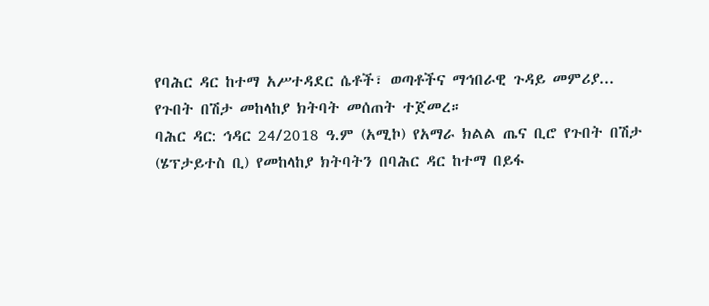የባሕር ዳር ከተማ አሥተዳደር ሴቶች፣ ወጣቶችና ማኅበራዊ ጉዳይ መምሪያ...
የጉበት በሽታ መከላከያ ክትባት መሰጠት ተጀመረ።
ባሕር ዳር: ኅዳር 24/2018 ዓ.ም (አሚኮ) የአማራ ክልል ጤና ቢሮ የጉበት በሽታ (ሄፕታይተስ ቢ) የመከላከያ ክትባትን በባሕር ዳር ከተማ በይፋ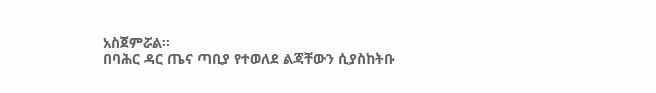አስጀምሯል።
በባሕር ዳር ጤና ጣቢያ የተወለደ ልጃቸውን ሲያስከትቡ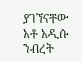ያገኘናቸው አቶ አዲሱ ንብረት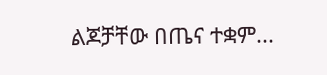ልጆቻቸው በጤና ተቋም...